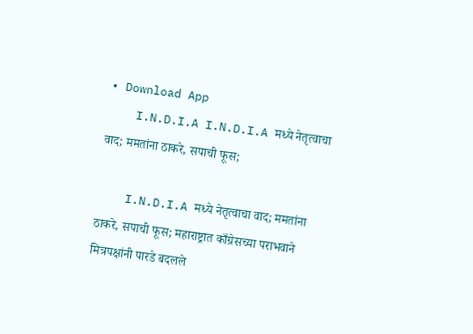• Download App
    I.N.D.I.A I.N.D.I.A मध्ये नेतृत्वाचा वाद; ममतांना ठाकरे, सपाची फूस;

    I.N.D.I.A मध्ये नेतृत्वाचा वाद; ममतांना ठाकरे, सपाची फूस; महाराष्ट्रात काँग्रेसच्या पराभवाने मित्रपक्षांनी पारडे बदलले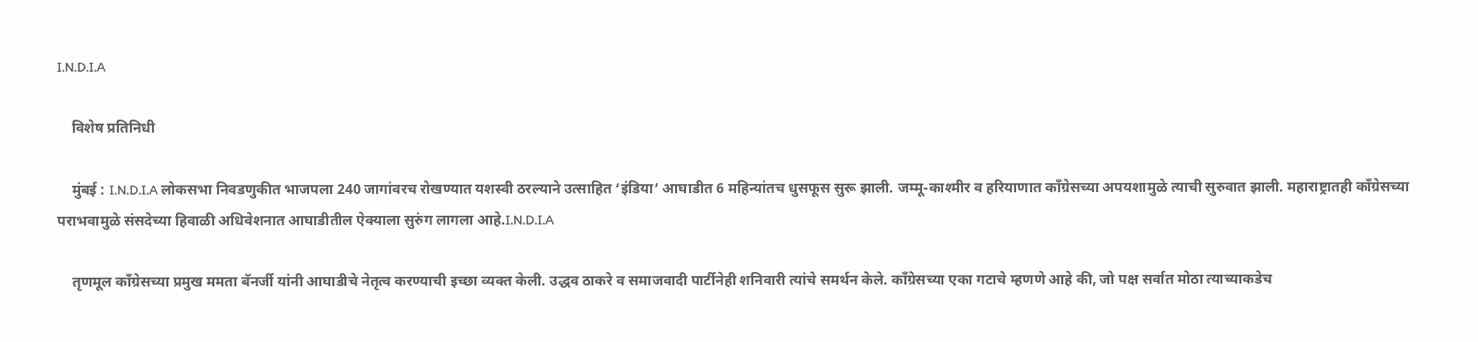I.N.D.I.A

    विशेष प्रतिनिधी

    मुंबई : I.N.D.I.A लोकसभा निवडणुकीत भाजपला 240 जागांवरच रोखण्यात यशस्वी ठरल्याने उत्साहित ‘इंडिया’ आघाडीत 6 महिन्यांतच धुसफूस सुरू झाली. जम्मू-काश्मीर व हरियाणात काँग्रेसच्या अपयशामुळे त्याची सुरुवात झाली. महाराष्ट्रातही काँग्रेसच्या पराभवामुळे संसदेच्या हिवाळी अधिवेशनात आघाडीतील ऐक्याला सुरुंग लागला आहे.I.N.D.I.A

    तृणमूल काँग्रेसच्या प्रमुख ममता बॅनर्जी यांनी आघाडीचे नेतृत्व करण्याची इच्छा व्यक्त केली. उद्धव ठाकरे व समाजवादी पार्टीनेही शनिवारी त्यांचे समर्थन केले. काँग्रेसच्या एका गटाचे म्हणणे आहे की, जो पक्ष सर्वात मोठा त्याच्याकडेच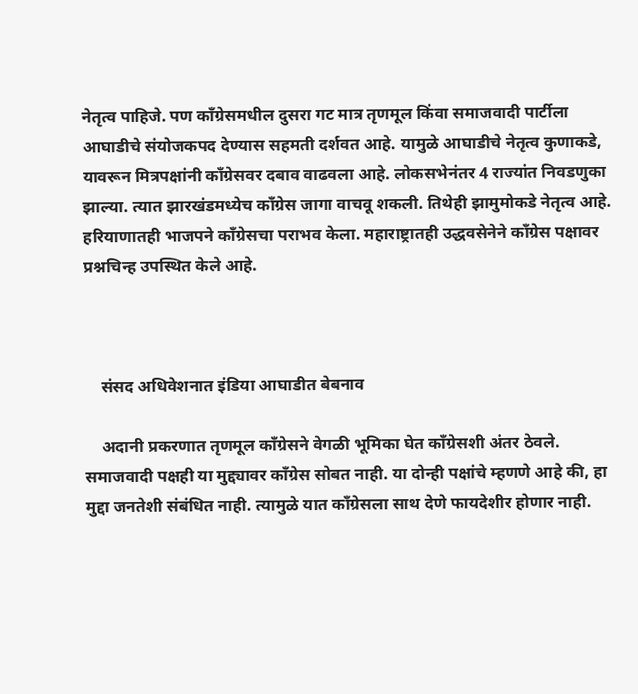नेतृत्व पाहिजे. पण काँग्रेसमधील दुसरा गट मात्र तृणमूल किंवा समाजवादी पार्टीला आघाडीचे संयोजकपद देण्यास सहमती दर्शवत आहे. यामुळे आघाडीचे नेतृत्व कुणाकडे, यावरून मित्रपक्षांनी काँग्रेसवर दबाव वाढवला आहे. लोकसभेनंतर 4 राज्यांत निवडणुका झाल्या. त्यात झारखंडमध्येच काँग्रेस जागा वाचवू शकली. तिथेही झामुमोकडे नेतृत्व आहे. हरियाणातही भाजपने काँग्रेसचा पराभव केला. महाराष्ट्रातही उद्धवसेनेने काँग्रेस पक्षावर प्रश्नचिन्ह उपस्थित केले आहे.



    संसद अधिवेशनात इंडिया आघाडीत बेबनाव

    अदानी प्रकरणात तृणमूल काँग्रेसने वेगळी भूमिका घेत काँग्रेसशी अंतर ठेवले. समाजवादी पक्षही या मुद्द्यावर काँग्रेस सोबत नाही. या दोन्ही पक्षांचे म्हणणे आहे की, हा मुद्दा जनतेशी संबंधित नाही. त्यामुळे यात काँग्रेसला साथ देणे फायदेशीर होणार नाही.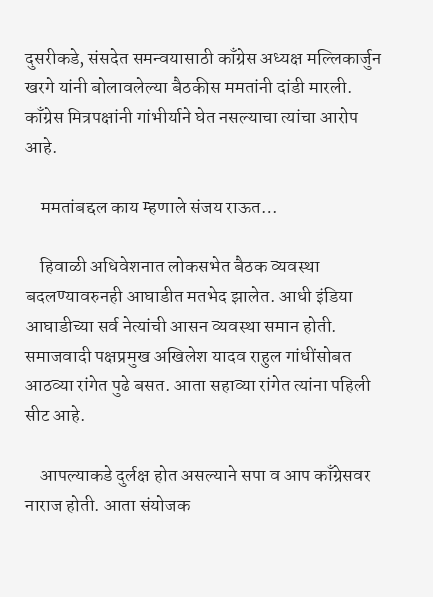दुसरीकडे, संसदेत समन्वयासाठी काँग्रेस अध्यक्ष मल्लिकार्जुन खरगे यांनी बोलावलेल्या बैठकीस ममतांनी दांडी मारली. काँग्रेस मित्रपक्षांनी गांभीर्याने घेत नसल्याचा त्यांचा आरोप आहे.

    ममतांबद्दल काय म्हणाले संजय राऊत…

    हिवाळी अधिवेशनात लोकसभेत बैठक व्यवस्था बदलण्यावरुनही आघाडीत मतभेद झालेत. आधी इंडिया आघाडीच्या सर्व नेत्यांची आसन व्यवस्था समान होती. समाजवादी पक्षप्रमुख अखिलेश यादव राहुल गांधींसोबत आठव्या रांगेत पुढे बसत. आता सहाव्या रांगेत त्यांना पहिली सीट आहे.

    आपल्याकडे दुर्लक्ष होत असल्याने सपा व आप काँग्रेसवर नाराज होती. आता संयोजक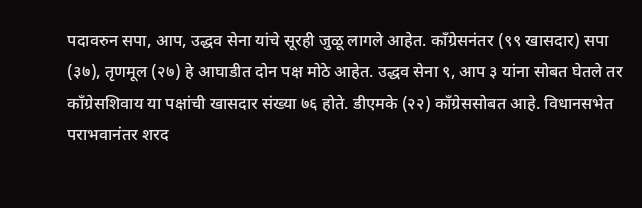पदावरुन सपा, आप, उद्धव सेना यांचे सूरही जुळू लागले आहेत. काँग्रेसनंतर (९९ खासदार) सपा (३७), तृणमूल (२७) हे आघाडीत दोन पक्ष मोठे आहेत. उद्धव सेना ९, आप ३ यांना सोबत घेतले तर काँग्रेसशिवाय या पक्षांची खासदार संख्या ७६ होते. डीएमके (२२) काँग्रेससोबत आहे. विधानसभेत पराभवानंतर शरद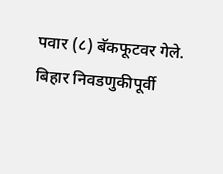पवार (८) बॅकफूटवर गेले. बिहार निवडणुकीपूर्वी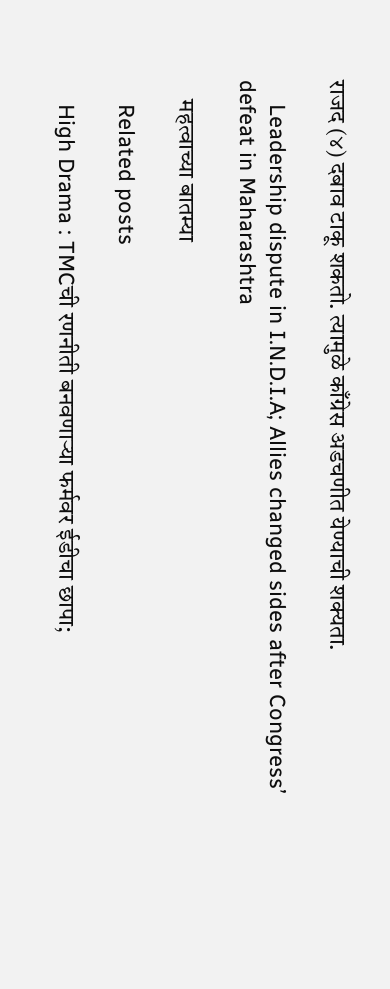राजद (४) दबाव टाकू शकतो. त्यामुळे काँग्रेस अडचणीत येण्याची शक्यता.

    Leadership dispute in I.N.D.I.A; Allies changed sides after Congress’ defeat in Maharashtra

    महत्वाच्या बातम्या

    Related posts

    High Drama : TMCची रणनीती बनवणाऱ्या फर्मवर ईडीचा छापा;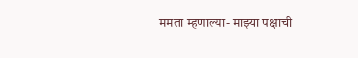ममता म्हणाल्या- माझ्या पक्षाची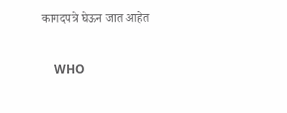कागदपत्रे घेऊन जात आहेत

    WHO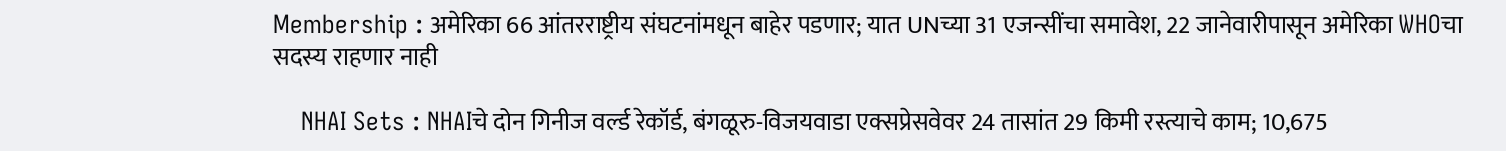Membership : अमेरिका 66 आंतरराष्ट्रीय संघटनांमधून बाहेर पडणार; यात UNच्या 31 एजन्सींचा समावेश, 22 जानेवारीपासून अमेरिका WHOचा सदस्य राहणार नाही

    NHAI Sets : NHAIचे दोन गिनीज वर्ल्ड रेकॉर्ड, बंगळूरु-विजयवाडा एक्सप्रेसवेवर 24 तासांत 29 किमी रस्त्याचे काम; 10,675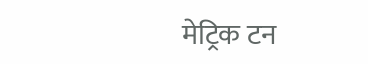मेट्रिक टन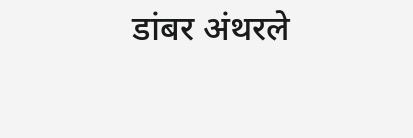डांबर अंथरले